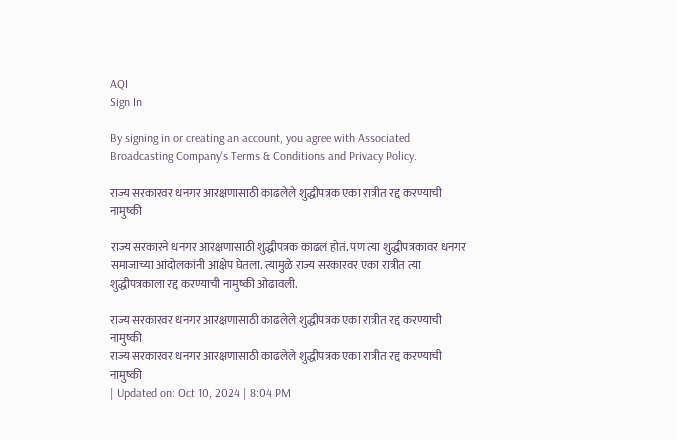AQI
Sign In

By signing in or creating an account, you agree with Associated Broadcasting Company's Terms & Conditions and Privacy Policy.

राज्य सरकारवर धनगर आरक्षणासाठी काढलेले शुद्धीपत्रक एका रात्रीत रद्द करण्याची नामुष्की

राज्य सरकारने धनगर आरक्षणासाठी शुद्धीपत्रक काढलं होतं. पण त्या शुद्धीपत्रकावर धनगर समाजाच्या आंदोलकांनी आक्षेप घेतला. त्यामुळे राज्य सरकारवर एका रात्रीत त्या शुद्धीपत्रकाला रद्द करण्याची नामुष्की ओढावली.

राज्य सरकारवर धनगर आरक्षणासाठी काढलेले शुद्धीपत्रक एका रात्रीत रद्द करण्याची नामुष्की
राज्य सरकारवर धनगर आरक्षणासाठी काढलेले शुद्धीपत्रक एका रात्रीत रद्द करण्याची नामुष्की
| Updated on: Oct 10, 2024 | 8:04 PM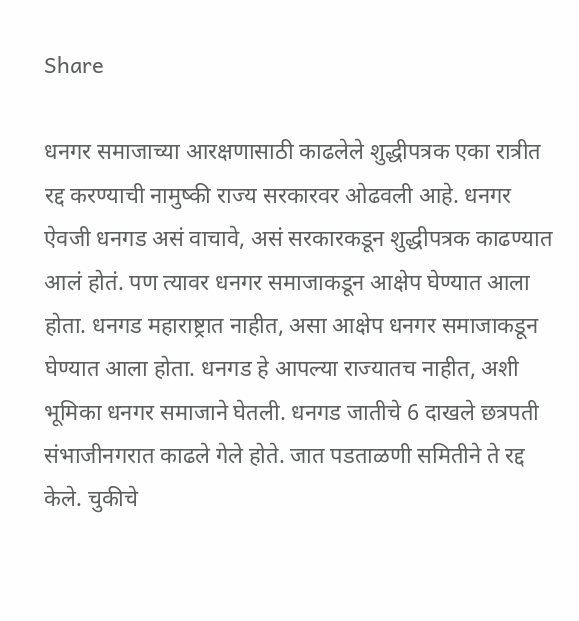Share

धनगर समाजाच्या आरक्षणासाठी काढलेले शुद्धीपत्रक एका रात्रीत रद्द करण्याची नामुष्की राज्य सरकारवर ओढवली आहे. धनगर ऐवजी धनगड असं वाचावे, असं सरकारकडून शुद्धीपत्रक काढण्यात आलं होतं. पण त्यावर धनगर समाजाकडून आक्षेप घेण्यात आला होता. धनगड महाराष्ट्रात नाहीत, असा आक्षेप धनगर समाजाकडून घेण्यात आला होता. धनगड हे आपल्या राज्यातच नाहीत, अशी भूमिका धनगर समाजाने घेतली. धनगड जातीचे 6 दाखले छत्रपती संभाजीनगरात काढले गेले होते. जात पडताळणी समितीने ते रद्द केले. चुकीचे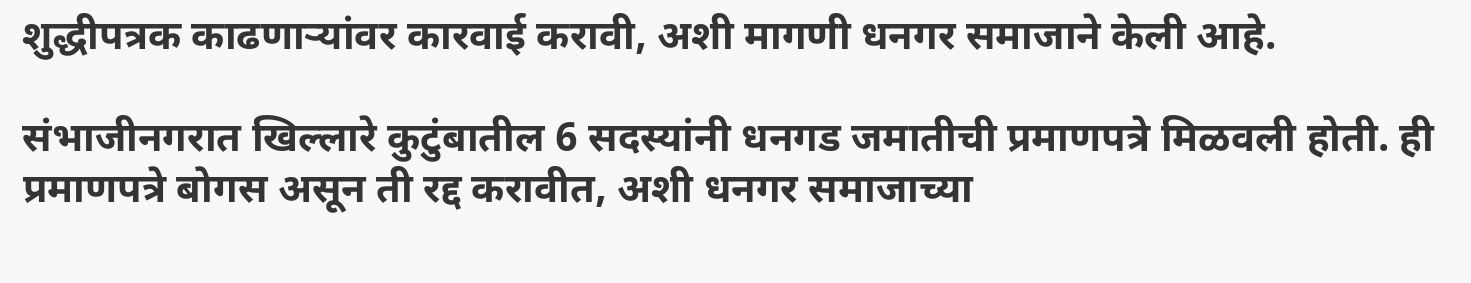शुद्धीपत्रक काढणाऱ्यांवर कारवाई करावी, अशी मागणी धनगर समाजाने केली आहे.

संभाजीनगरात खिल्लारे कुटुंबातील 6 सदस्यांनी धनगड जमातीची प्रमाणपत्रे मिळवली होती. ही प्रमाणपत्रे बोगस असून ती रद्द करावीत, अशी धनगर समाजाच्या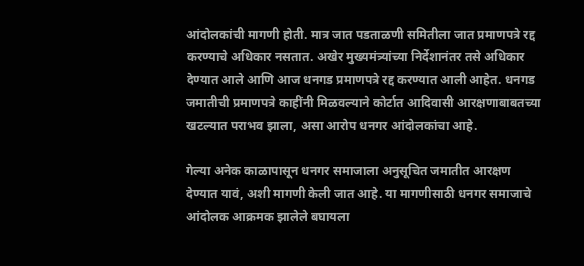आंदोलकांची मागणी होती. मात्र जात पडताळणी समितीला जात प्रमाणपत्रे रद्द करण्याचे अधिकार नसतात. अखेर मुख्यमंत्र्यांच्या निर्देशानंतर तसे अधिकार देण्यात आले आणि आज धनगड प्रमाणपत्रे रद्द करण्यात आली आहेत. धनगड जमातीची प्रमाणपत्रे काहींनी मिळवल्याने कोर्टात आदिवासी आरक्षणाबाबतच्या खटल्यात पराभव झाला, असा आरोप धनगर आंदोलकांचा आहे.

गेल्या अनेक काळापासून धनगर समाजाला अनुसूचित जमातीत आरक्षण देण्यात यावं, अशी मागणी केली जात आहे. या मागणीसाठी धनगर समाजाचे आंदोलक आक्रमक झालेले बघायला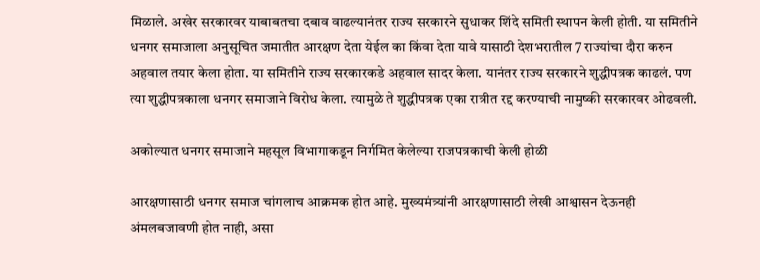मिळाले. अखेर सरकारवर याबाबतचा दबाव वाढल्यानंतर राज्य सरकारने सुधाकर शिंदे समिती स्थापन केली होती. या समितीने धनगर समाजाला अनुसूचित जमातीत आरक्षण देता येईल का किंवा देता यावे यासाठी देशभरातील 7 राज्यांचा दौरा करुन अहवाल तयार केला होता. या समितीने राज्य सरकारकडे अहवाल सादर केला. यानंतर राज्य सरकारने शुद्धीपत्रक काढलं. पण त्या शुद्धीपत्रकाला धनगर समाजाने विरोध केला. त्यामुळे ते शुद्धीपत्रक एका रात्रीत रद्द करण्याची नामुष्की सरकारवर ओढवली.

अकोल्यात धनगर समाजाने महसूल विभागाकडून निर्गमित केलेल्या राजपत्रकाची केली होळी

आरक्षणासाठी धनगर समाज चांगलाच आक्रमक होत आहे. मुख्यमंत्र्यांनी आरक्षणासाठी लेखी आश्वासन देऊनही अंमलबजावणी होत नाही, असा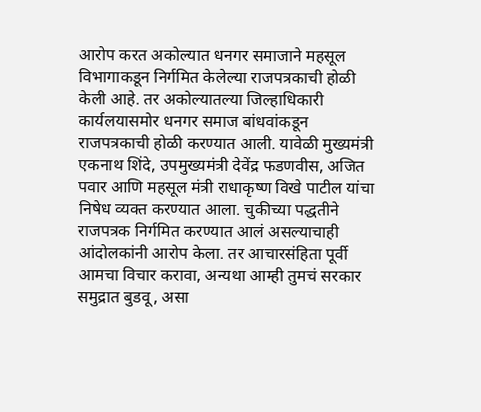आरोप करत अकोल्यात धनगर समाजाने महसूल विभागाकडून निर्गमित केलेल्या राजपत्रकाची होळी केली आहे. तर अकोल्यातल्या जिल्हाधिकारी कार्यलयासमोर धनगर समाज बांधवांकडून राजपत्रकाची होळी करण्यात आली. यावेळी मुख्यमंत्री एकनाथ शिंदे, उपमुख्यमंत्री देवेंद्र फडणवीस, अजित पवार आणि महसूल मंत्री राधाकृष्ण विखे पाटील यांचा निषेध व्यक्त करण्यात आला. चुकीच्या पद्धतीने राजपत्रक निर्गमित करण्यात आलं असल्याचाही आंदोलकांनी आरोप केला. तर आचारसंहिता पूर्वी आमचा विचार करावा, अन्यथा आम्ही तुमचं सरकार समुद्रात बुडवू, असा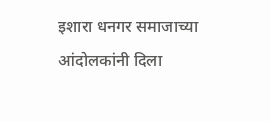इशारा धनगर समाजाच्या आंदोलकांनी दिला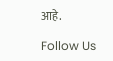आहे.

Follow Us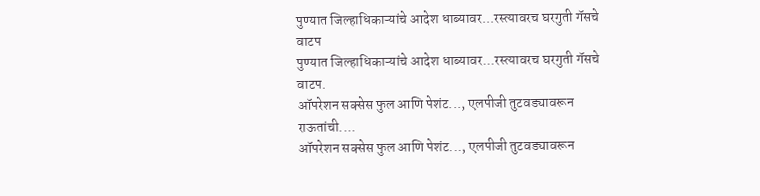पुण्यात जिल्हाधिकाऱ्यांचे आदेश धाब्यावर...रस्त्यावरच घरगुती गॅसचे वाटप
पुण्यात जिल्हाधिकाऱ्यांचे आदेश धाब्यावर...रस्त्यावरच घरगुती गॅसचे वाटप.
ऑपरेशन सक्सेस फुल आणि पेशंट..., एलपीजी तुटवड्यावरून राऊतांची....
ऑपरेशन सक्सेस फुल आणि पेशंट..., एलपीजी तुटवड्यावरून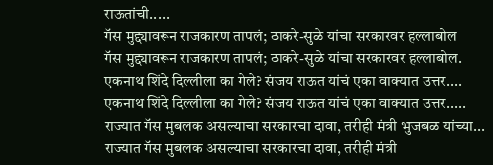राऊतांची.....
गॅस मुद्द्यावरून राजकारण तापलं; ठाकरे-सुळे यांचा सरकारवर हल्लाबोल
गॅस मुद्द्यावरून राजकारण तापलं; ठाकरे-सुळे यांचा सरकारवर हल्लाबोल.
एकनाथ शिंदे दिल्लीला का गेले? संजय राऊत यांचं एका वाक्यात उत्तर....
एकनाथ शिंदे दिल्लीला का गेले? संजय राऊत यांचं एका वाक्यात उत्तर.....
राज्यात गॅस मुबलक असल्याचा सरकारचा दावा, तरीही मंत्री भुजबळ यांच्या...
राज्यात गॅस मुबलक असल्याचा सरकारचा दावा, तरीही मंत्री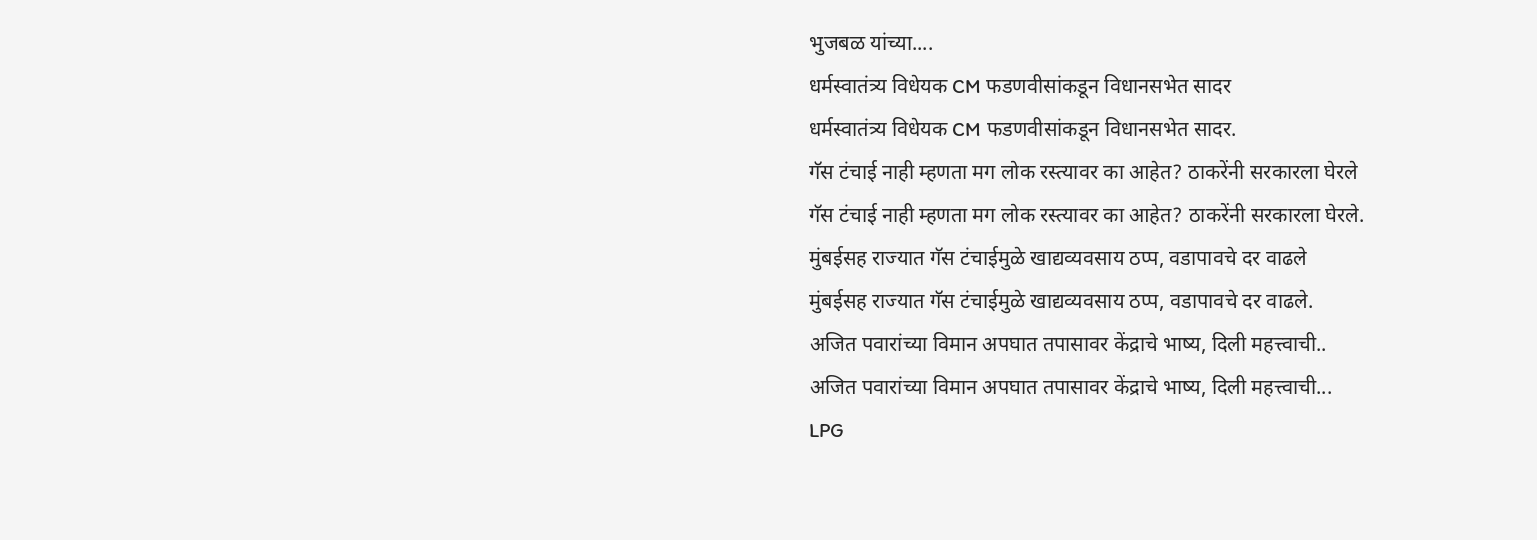भुजबळ यांच्या....
धर्मस्वातंत्र्य विधेयक CM फडणवीसांकडून विधानसभेत सादर
धर्मस्वातंत्र्य विधेयक CM फडणवीसांकडून विधानसभेत सादर.
गॅस टंचाई नाही म्हणता मग लोक रस्त्यावर का आहेत? ठाकरेंनी सरकारला घेरले
गॅस टंचाई नाही म्हणता मग लोक रस्त्यावर का आहेत? ठाकरेंनी सरकारला घेरले.
मुंबईसह राज्यात गॅस टंचाईमुळे खाद्यव्यवसाय ठप्प, वडापावचे दर वाढले
मुंबईसह राज्यात गॅस टंचाईमुळे खाद्यव्यवसाय ठप्प, वडापावचे दर वाढले.
अजित पवारांच्या विमान अपघात तपासावर केंद्राचे भाष्य, दिली महत्त्वाची..
अजित पवारांच्या विमान अपघात तपासावर केंद्राचे भाष्य, दिली महत्त्वाची...
LPG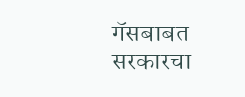गॅसबाबत सरकारचा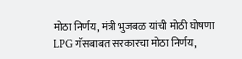मोठा निर्णय, मंत्री भुजबळ यांची मोठी घोषणा
LPG गॅसबाबत सरकारचा मोठा निर्णय,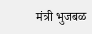मंत्री भुजबळ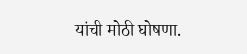यांची मोठी घोषणा.